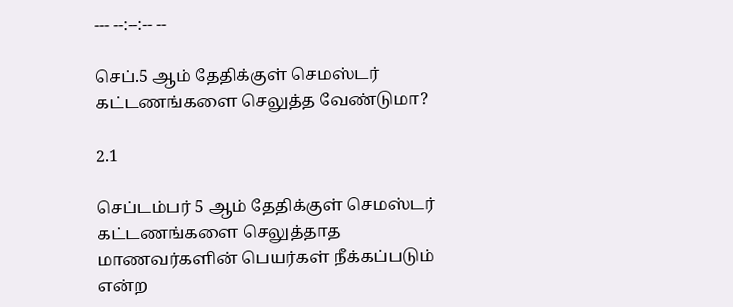--- --:--:-- --

செப்.5 ஆம் தேதிக்குள் செமஸ்டர் கட்டணங்களை செலுத்த வேண்டுமா?

2.1

செப்டம்பர் 5 ஆம் தேதிக்குள் செமஸ்டர் கட்டணங்களை செலுத்தாத மாணவர்களின் பெயர்கள் நீக்கப்படும் என்ற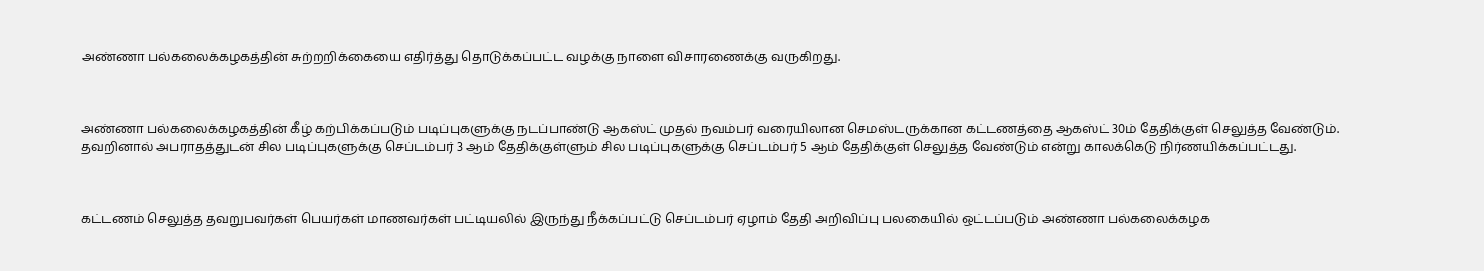அண்ணா பல்கலைக்கழகத்தின் சுற்றறிக்கையை எதிர்த்து தொடுக்கப்பட்ட வழக்கு நாளை விசாரணைக்கு வருகிறது.



அண்ணா பல்கலைக்கழகத்தின் கீழ் கற்பிக்கப்படும் படிப்புகளுக்கு நடப்பாண்டு ஆகஸ்ட் முதல் நவம்பர் வரையிலான செமஸ்டருக்கான கட்டணத்தை ஆகஸ்ட் 30ம் தேதிக்குள் செலுத்த வேண்டும். தவறினால் அபராதத்துடன் சில படிப்புகளுக்கு செப்டம்பர் 3 ஆம் தேதிக்குள்ளும் சில படிப்புகளுக்கு செப்டம்பர் 5 ஆம் தேதிக்குள் செலுத்த வேண்டும் என்று காலக்கெடு நிர்ணயிக்கப்பட்டது.



கட்டணம் செலுத்த தவறுபவர்கள் பெயர்கள் மாணவர்கள் பட்டியலில் இருந்து நீக்கப்பட்டு செப்டம்பர் ஏழாம் தேதி அறிவிப்பு பலகையில் ஒட்டப்படும் அண்ணா பல்கலைக்கழக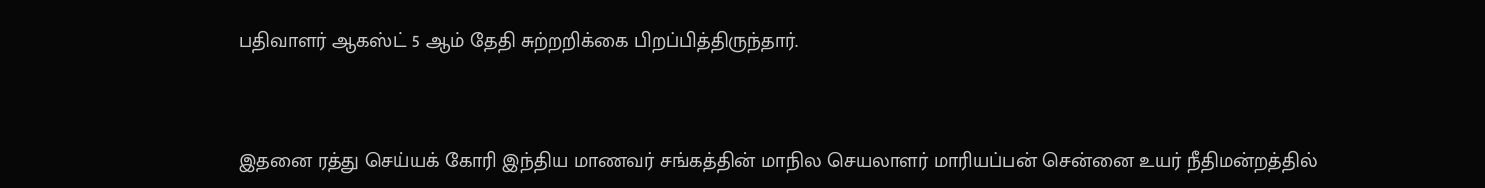பதிவாளர் ஆகஸ்ட் 5 ஆம் தேதி சுற்றறிக்கை பிறப்பித்திருந்தார்.



இதனை ரத்து செய்யக் கோரி இந்திய மாணவர் சங்கத்தின் மாநில செயலாளர் மாரியப்பன் சென்னை உயர் நீதிமன்றத்தில்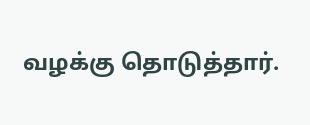வழக்கு தொடுத்தார்.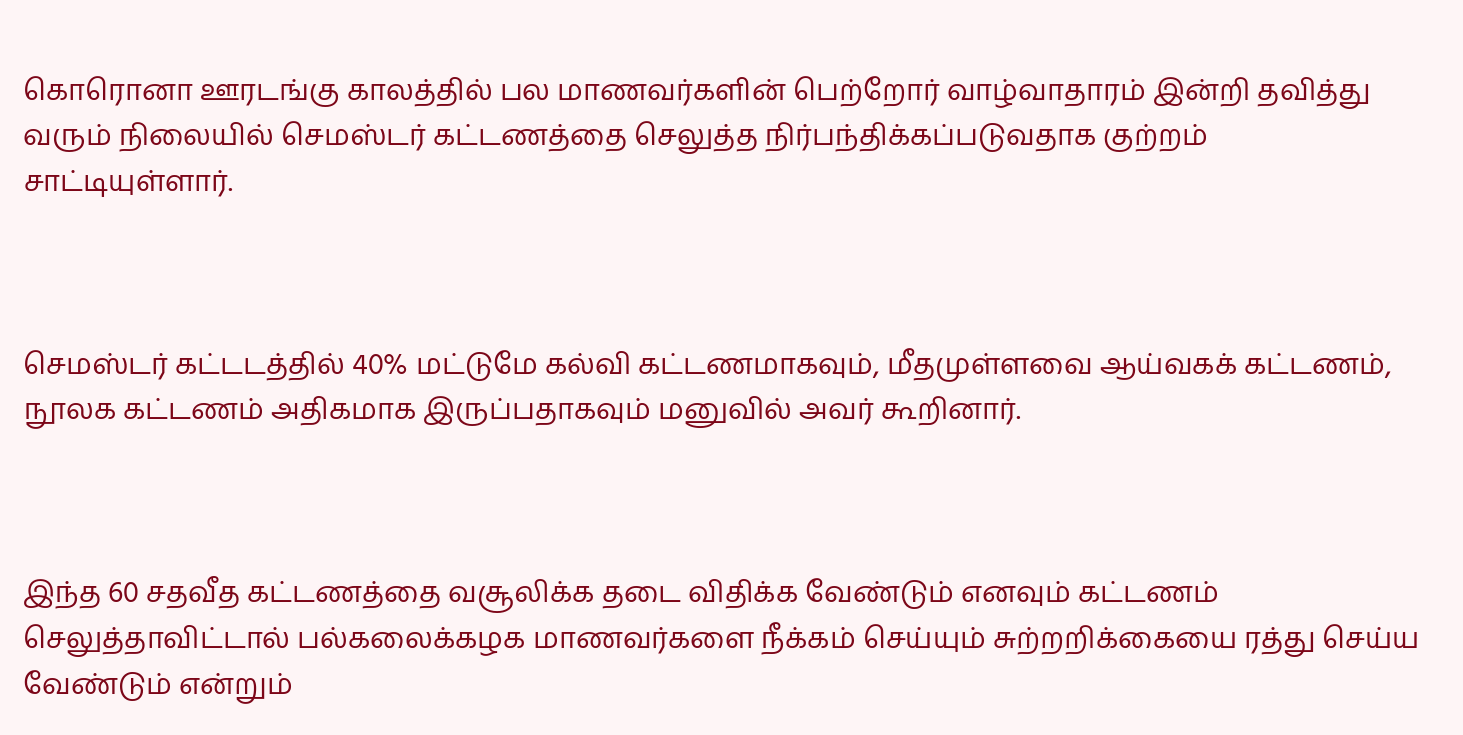கொரொனா ஊரடங்கு காலத்தில் பல மாணவர்களின் பெற்றோர் வாழ்வாதாரம் இன்றி தவித்து வரும் நிலையில் செமஸ்டர் கட்டணத்தை செலுத்த நிர்பந்திக்கப்படுவதாக குற்றம் சாட்டியுள்ளார்.



செமஸ்டர் கட்டடத்தில் 40% மட்டுமே கல்வி கட்டணமாகவும், மீதமுள்ளவை ஆய்வகக் கட்டணம், நூலக கட்டணம் அதிகமாக இருப்பதாகவும் மனுவில் அவர் கூறினார்.



இந்த 60 சதவீத கட்டணத்தை வசூலிக்க தடை விதிக்க வேண்டும் எனவும் கட்டணம் செலுத்தாவிட்டால் பல்கலைக்கழக மாணவர்களை நீக்கம் செய்யும் சுற்றறிக்கையை ரத்து செய்ய வேண்டும் என்றும்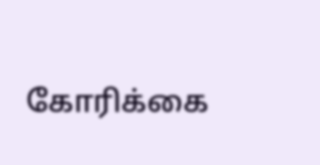கோரிக்கை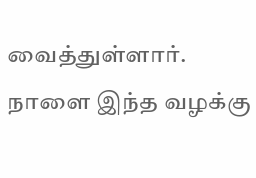வைத்துள்ளார். நாளை இந்த வழக்கு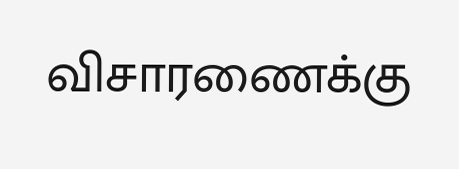விசாரணைக்கு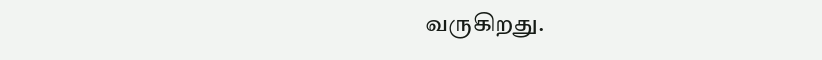வருகிறது.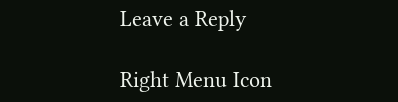Leave a Reply

Right Menu Icon